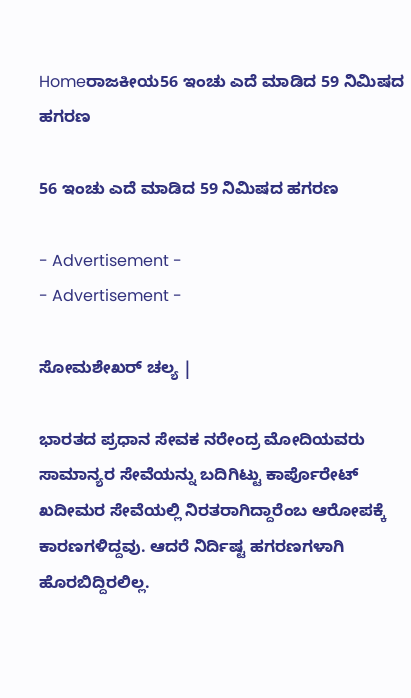Homeರಾಜಕೀಯ56 ಇಂಚು ಎದೆ ಮಾಡಿದ 59 ನಿಮಿಷದ ಹಗರಣ

56 ಇಂಚು ಎದೆ ಮಾಡಿದ 59 ನಿಮಿಷದ ಹಗರಣ

- Advertisement -
- Advertisement -

ಸೋಮಶೇಖರ್ ಚಲ್ಯ |

ಭಾರತದ ಪ್ರಧಾನ ಸೇವಕ ನರೇಂದ್ರ ಮೋದಿಯವರು ಸಾಮಾನ್ಯರ ಸೇವೆಯನ್ನು ಬದಿಗಿಟ್ಟು ಕಾರ್ಪೊರೇಟ್ ಖದೀಮರ ಸೇವೆಯಲ್ಲಿ ನಿರತರಾಗಿದ್ದಾರೆಂಬ ಆರೋಪಕ್ಕೆ ಕಾರಣಗಳಿದ್ದವು. ಆದರೆ ನಿರ್ದಿಷ್ಟ ಹಗರಣಗಳಾಗಿ ಹೊರಬಿದ್ದಿರಲಿಲ್ಲ.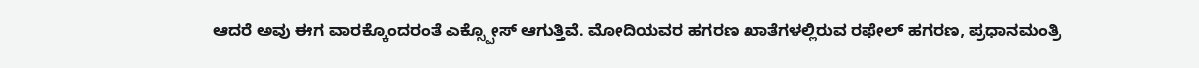ಆದರೆ ಅವು ಈಗ ವಾರಕ್ಕೊಂದರಂತೆ ಎಕ್ಸ್ಪೋಸ್ ಆಗುತ್ತಿವೆ. ಮೋದಿಯವರ ಹಗರಣ ಖಾತೆಗಳಲ್ಲಿರುವ ರಫೇಲ್ ಹಗರಣ, ಪ್ರಧಾನಮಂತ್ರಿ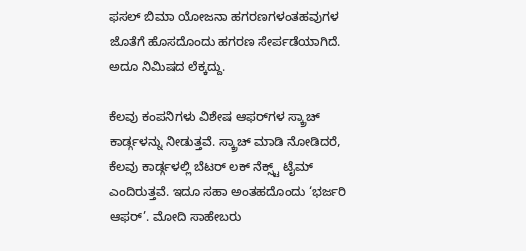ಫಸಲ್ ಬಿಮಾ ಯೋಜನಾ ಹಗರಣಗಳಂತಹವುಗಳ ಜೊತೆಗೆ ಹೊಸದೊಂದು ಹಗರಣ ಸೇರ್ಪಡೆಯಾಗಿದೆ. ಅದೂ ನಿಮಿಷದ ಲೆಕ್ಕದ್ದು.

ಕೆಲವು ಕಂಪನಿಗಳು ವಿಶೇಷ ಆಫರ್‌ಗಳ ಸ್ಕ್ರಾಚ್‌ ಕಾರ್ಡ್ಗಳನ್ನು ನೀಡುತ್ತವೆ. ಸ್ಕ್ರಾಚ್ ಮಾಡಿ ನೋಡಿದರೆ, ಕೆಲವು ಕಾರ್ಡ್ಗಳಲ್ಲಿ ಬೆಟರ್ ಲಕ್ ನೆಕ್ಸ್ಟ್ ಟೈಮ್ ಎಂದಿರುತ್ತವೆ. ಇದೂ ಸಹಾ ಅಂತಹದೊಂದು ‘ಭರ್ಜರಿ ಆಫರ್’. ಮೋದಿ ಸಾಹೇಬರು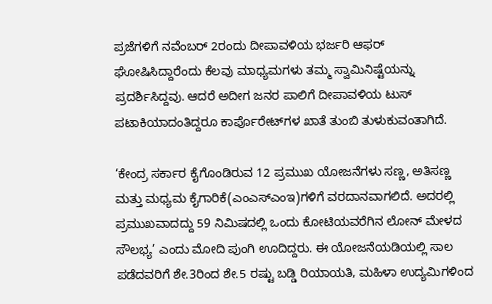ಪ್ರಜೆಗಳಿಗೆ ನವೆಂಬರ್ 2ರಂದು ದೀಪಾವಳಿಯ ಭರ್ಜರಿ ಆಫರ್ ಘೋಷಿಸಿದ್ದಾರೆಂದು ಕೆಲವು ಮಾಧ್ಯಮಗಳು ತಮ್ಮ ಸ್ವಾಮಿನಿಷ್ಟೆಯನ್ನು ಪ್ರದರ್ಶಿಸಿದ್ದವು. ಆದರೆ ಅದೀಗ ಜನರ ಪಾಲಿಗೆ ದೀಪಾವಳಿಯ ಟುಸ್ ಪಟಾಕಿಯಾದಂತಿದ್ದರೂ ಕಾರ್ಪೊರೇಟ್‌ಗಳ ಖಾತೆ ತುಂಬಿ ತುಳುಕುವಂತಾಗಿದೆ.

‘ಕೇಂದ್ರ ಸರ್ಕಾರ ಕೈಗೊಂಡಿರುವ 12 ಪ್ರಮುಖ ಯೋಜನೆಗಳು ಸಣ್ಣ, ಅತಿಸಣ್ಣ ಮತ್ತು ಮಧ್ಯಮ ಕೈಗಾರಿಕೆ(ಎಂಎಸ್‌ಎಂಇ)ಗಳಿಗೆ ವರದಾನವಾಗಲಿದೆ. ಅದರಲ್ಲಿ ಪ್ರಮುಖವಾದದ್ದು 59 ನಿಮಿಷದಲ್ಲಿ ಒಂದು ಕೋಟಿಯವರೆಗಿನ ಲೋನ್ ಮೇಳದ ಸೌಲಭ್ಯ’ ಎಂದು ಮೋದಿ ಪುಂಗಿ ಊದಿದ್ದರು. ಈ ಯೋಜನೆಯಡಿಯಲ್ಲಿ ಸಾಲ ಪಡೆದವರಿಗೆ ಶೇ.3ರಿಂದ ಶೇ.5 ರಷ್ಟು ಬಡ್ಡಿ ರಿಯಾಯತಿ, ಮಹಿಳಾ ಉದ್ಯಮಿಗಳಿಂದ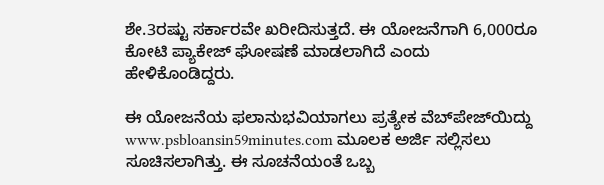ಶೇ.3ರಷ್ಟು ಸರ್ಕಾರವೇ ಖರೀದಿಸುತ್ತದೆ. ಈ ಯೋಜನೆಗಾಗಿ 6,000ರೂ ಕೋಟಿ ಪ್ಯಾಕೇಜ್ ಘೋಷಣೆ ಮಾಡಲಾಗಿದೆ ಎಂದು ಹೇಳಿಕೊಂಡಿದ್ದರು.

ಈ ಯೋಜನೆಯ ಫಲಾನುಭವಿಯಾಗಲು ಪ್ರತ್ಯೇಕ ವೆಬ್‌ಪೇಜ್‌ಯಿದ್ದು www.psbloansin59minutes.com ಮೂಲಕ ಅರ್ಜಿ ಸಲ್ಲಿಸಲು ಸೂಚಿಸಲಾಗಿತ್ತು. ಈ ಸೂಚನೆಯಂತೆ ಒಬ್ಬ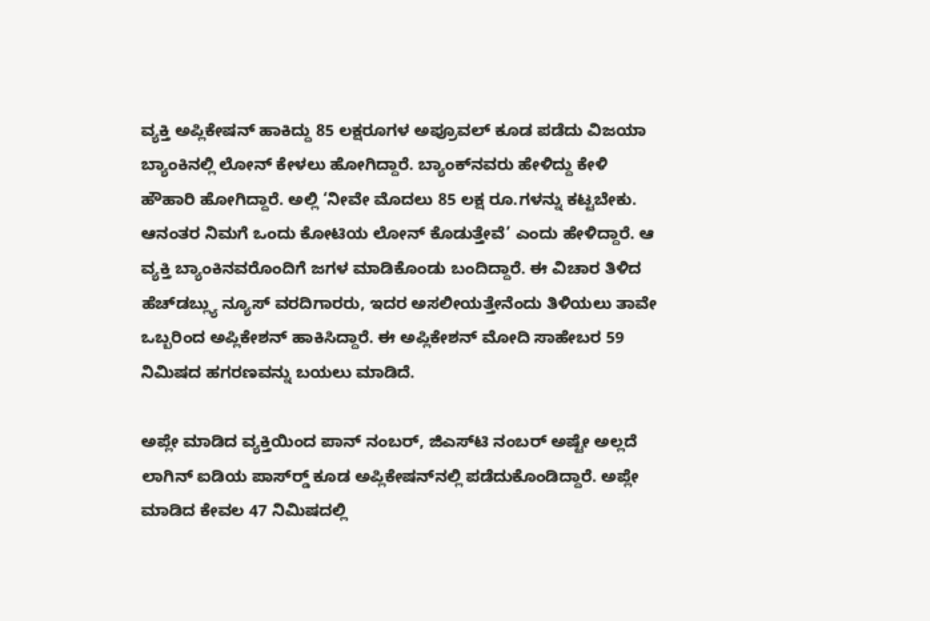ವ್ಯಕ್ತಿ ಅಪ್ಲಿಕೇಷನ್ ಹಾಕಿದ್ದು 85 ಲಕ್ಷರೂಗಳ ಅಪ್ರೂವಲ್ ಕೂಡ ಪಡೆದು ವಿಜಯಾ ಬ್ಯಾಂಕಿನಲ್ಲಿ ಲೋನ್ ಕೇಳಲು ಹೋಗಿದ್ದಾರೆ. ಬ್ಯಾಂಕ್‌ನವರು ಹೇಳಿದ್ದು ಕೇಳಿ ಹೌಹಾರಿ ಹೋಗಿದ್ದಾರೆ. ಅಲ್ಲಿ ‘ನೀವೇ ಮೊದಲು 85 ಲಕ್ಷ ರೂ.ಗಳನ್ನು ಕಟ್ಟಬೇಕು. ಆನಂತರ ನಿಮಗೆ ಒಂದು ಕೋಟಿಯ ಲೋನ್ ಕೊಡುತ್ತೇವೆ’ ಎಂದು ಹೇಳಿದ್ದಾರೆ. ಆ ವ್ಯಕ್ತಿ ಬ್ಯಾಂಕಿನವರೊಂದಿಗೆ ಜಗಳ ಮಾಡಿಕೊಂಡು ಬಂದಿದ್ದಾರೆ. ಈ ವಿಚಾರ ತಿಳಿದ ಹೆಚ್‌ಡಬ್ಲ್ಯು ನ್ಯೂಸ್ ವರದಿಗಾರರು, ಇದರ ಅಸಲೀಯತ್ತೇನೆಂದು ತಿಳಿಯಲು ತಾವೇ ಒಬ್ಬರಿಂದ ಅಪ್ಲಿಕೇಶನ್ ಹಾಕಿಸಿದ್ದಾರೆ. ಈ ಅಪ್ಲಿಕೇಶನ್ ಮೋದಿ ಸಾಹೇಬರ 59 ನಿಮಿಷದ ಹಗರಣವನ್ನು ಬಯಲು ಮಾಡಿದೆ.

ಅಪ್ಲೇ ಮಾಡಿದ ವ್ಯಕ್ತಿಯಿಂದ ಪಾನ್ ನಂಬರ್, ಜಿಎಸ್‌ಟಿ ನಂಬರ್ ಅಷ್ಟೇ ಅಲ್ಲದೆ ಲಾಗಿನ್ ಐಡಿಯ ಪಾಸ್‌ರ‍್ಡ್ ಕೂಡ ಅಪ್ಲಿಕೇಷನ್‌ನಲ್ಲಿ ಪಡೆದುಕೊಂಡಿದ್ದಾರೆ. ಅಪ್ಲೇ ಮಾಡಿದ ಕೇವಲ 47 ನಿಮಿಷದಲ್ಲಿ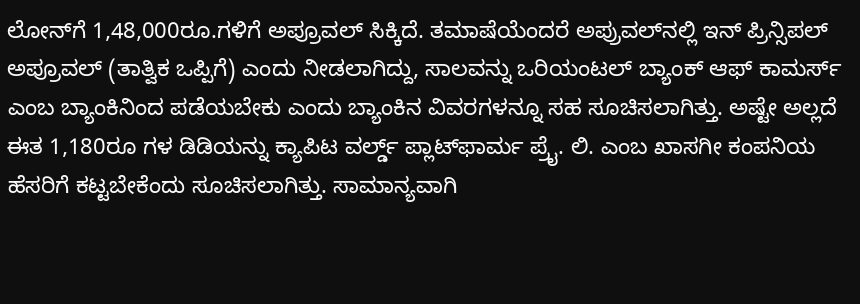ಲೋನ್‌ಗೆ 1,48,000ರೂ.ಗಳಿಗೆ ಅಪ್ರೂವಲ್ ಸಿಕ್ಕಿದೆ. ತಮಾಷೆಯೆಂದರೆ ಅಪ್ರುವಲ್‌ನಲ್ಲಿ ಇನ್ ಪ್ರಿನ್ಸಿಪಲ್ ಅಪ್ರೂವಲ್ (ತಾತ್ವಿಕ ಒಪ್ಪಿಗೆ) ಎಂದು ನೀಡಲಾಗಿದ್ದು, ಸಾಲವನ್ನು ಒರಿಯಂಟಲ್ ಬ್ಯಾಂಕ್ ಆಫ್ ಕಾಮರ್ಸ್ ಎಂಬ ಬ್ಯಾಂಕಿನಿಂದ ಪಡೆಯಬೇಕು ಎಂದು ಬ್ಯಾಂಕಿನ ವಿವರಗಳನ್ನೂ ಸಹ ಸೂಚಿಸಲಾಗಿತ್ತು. ಅಷ್ಟೇ ಅಲ್ಲದೆ ಈತ 1,180ರೂ ಗಳ ಡಿಡಿಯನ್ನು ಕ್ಯಾಪಿಟ ವರ್ಲ್ಡ್ ಪ್ಲಾಟ್‌ಫಾರ್ಮ ಪ್ರೈ. ಲಿ. ಎಂಬ ಖಾಸಗೀ ಕಂಪನಿಯ ಹೆಸರಿಗೆ ಕಟ್ಟಬೇಕೆಂದು ಸೂಚಿಸಲಾಗಿತ್ತು. ಸಾಮಾನ್ಯವಾಗಿ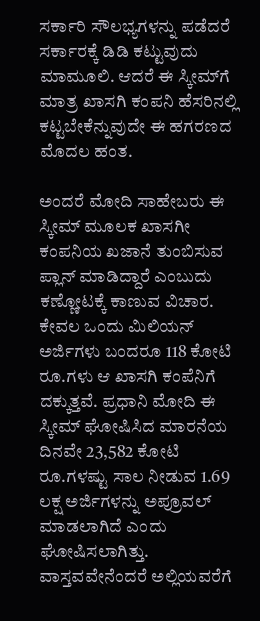ಸರ್ಕಾರಿ ಸೌಲಭ್ಯಗಳನ್ನು ಪಡೆದರೆ ಸರ್ಕಾರಕ್ಕೆ ಡಿಡಿ ಕಟ್ಟುವುದು ಮಾಮೂಲಿ. ಆದರೆ ಈ ಸ್ಕೀಮ್‌ಗೆ ಮಾತ್ರ ಖಾಸಗಿ ಕಂಪನಿ ಹೆಸರಿನಲ್ಲಿ ಕಟ್ಟಬೇಕೆನ್ನುವುದೇ ಈ ಹಗರಣದ ಮೊದಲ ಹಂತ.

ಅಂದರೆ ಮೋದಿ ಸಾಹೇಬರು ಈ ಸ್ಕೀಮ್ ಮೂಲಕ ಖಾಸಗೀ ಕಂಪನಿಯ ಖಜಾನೆ ತುಂಬಿಸುವ ಪ್ಲಾನ್ ಮಾಡಿದ್ದಾರೆ ಎಂಬುದು ಕಣ್ಣೋಟಕ್ಕೆ ಕಾಣುವ ವಿಚಾರ. ಕೇವಲ ಒಂದು ಮಿಲಿಯನ್ ಅರ್ಜಿಗಳು ಬಂದರೂ 118 ಕೋಟಿ ರೂ.ಗಳು ಆ ಖಾಸಗಿ ಕಂಪೆನಿಗೆ ದಕ್ಕುತ್ತವೆ. ಪ್ರಧಾನಿ ಮೋದಿ ಈ ಸ್ಕೀಮ್ ಘೋಷಿಸಿದ ಮಾರನೆಯ ದಿನವೇ 23,582 ಕೋಟಿ ರೂ.ಗಳಷ್ಟು ಸಾಲ ನೀಡುವ 1.69 ಲಕ್ಷ ಅರ್ಜಿಗಳನ್ನು ಅಪ್ರೂವಲ್ ಮಾಡಲಾಗಿದೆ ಎಂದು ಘೋಷಿಸಲಾಗಿತ್ತು. ವಾಸ್ತವವೇನೆಂದರೆ ಅಲ್ಲಿಯವರೆಗೆ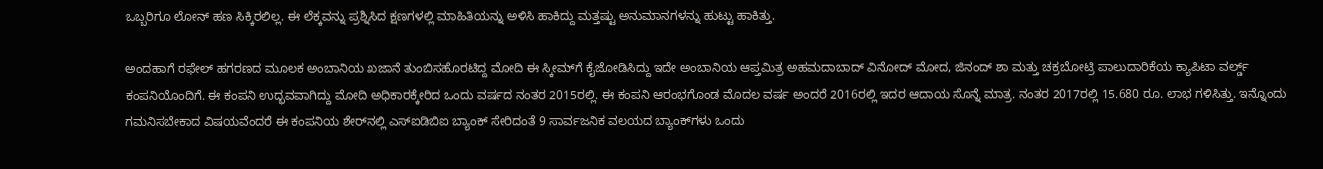ಒಬ್ಬರಿಗೂ ಲೋನ್ ಹಣ ಸಿಕ್ಕಿರಲಿಲ್ಲ. ಈ ಲೆಕ್ಕವನ್ನು ಪ್ರಶ್ನಿಸಿದ ಕ್ಷಣಗಳಲ್ಲಿ ಮಾಹಿತಿಯನ್ನು ಅಳಿಸಿ ಹಾಕಿದ್ದು ಮತ್ತಷ್ಟು ಅನುಮಾನಗಳನ್ನು ಹುಟ್ಟು ಹಾಕಿತ್ತು.

ಅಂದಹಾಗೆ ರಫೇಲ್ ಹಗರಣದ ಮೂಲಕ ಅಂಬಾನಿಯ ಖಜಾನೆ ತುಂಬಿಸಹೊರಟಿದ್ದ ಮೋದಿ ಈ ಸ್ಕೀಮ್‌ಗೆ ಕೈಜೋಡಿಸಿದ್ದು ಇದೇ ಅಂಬಾನಿಯ ಆಪ್ತಮಿತ್ರ ಅಹಮದಾಬಾದ್ ವಿನೋದ್ ಮೋದ, ಜಿನಂದ್ ಶಾ ಮತ್ತು ಚಕ್ರಬೋಟ್ರಿ ಪಾಲುದಾರಿಕೆಯ ಕ್ಯಾಪಿಟಾ ವರ್ಲ್ಡ್ ಕಂಪನಿಯೊಂದಿಗೆ. ಈ ಕಂಪನಿ ಉದ್ಭವವಾಗಿದ್ದು ಮೋದಿ ಅಧಿಕಾರಕ್ಕೇರಿದ ಒಂದು ವರ್ಷದ ನಂತರ 2015ರಲ್ಲಿ. ಈ ಕಂಪನಿ ಆರಂಭಗೊಂಡ ಮೊದಲ ವರ್ಷ ಅಂದರೆ 2016ರಲ್ಲಿ ಇದರ ಆದಾಯ ಸೊನ್ನೆ ಮಾತ್ರ. ನಂತರ 2017ರಲ್ಲಿ 15.680 ರೂ. ಲಾಭ ಗಳಿಸಿತ್ತು. ಇನ್ನೊಂದು ಗಮನಿಸಬೇಕಾದ ವಿಷಯವೆಂದರೆ ಈ ಕಂಪನಿಯ ಶೇರ್‌ನಲ್ಲಿ ಎಸ್‌ಐಡಿಬಿಐ ಬ್ಯಾಂಕ್ ಸೇರಿದಂತೆ 9 ಸಾರ್ವಜನಿಕ ವಲಯದ ಬ್ಯಾಂಕ್‌ಗಳು ಒಂದು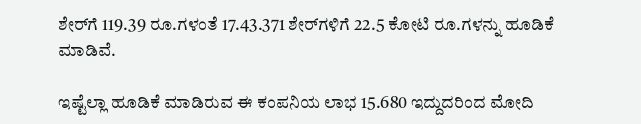ಶೇರ್‌ಗೆ 119.39 ರೂ.ಗಳಂತೆ 17.43.371 ಶೇರ್‌ಗಳಿಗೆ 22.5 ಕೋಟಿ ರೂ.ಗಳನ್ನು ಹೂಡಿಕೆ ಮಾಡಿವೆ.

ಇಷ್ಟೆಲ್ಲಾ ಹೂಡಿಕೆ ಮಾಡಿರುವ ಈ ಕಂಪನಿಯ ಲಾಭ 15.680 ಇದ್ದುದರಿಂದ ಮೋದಿ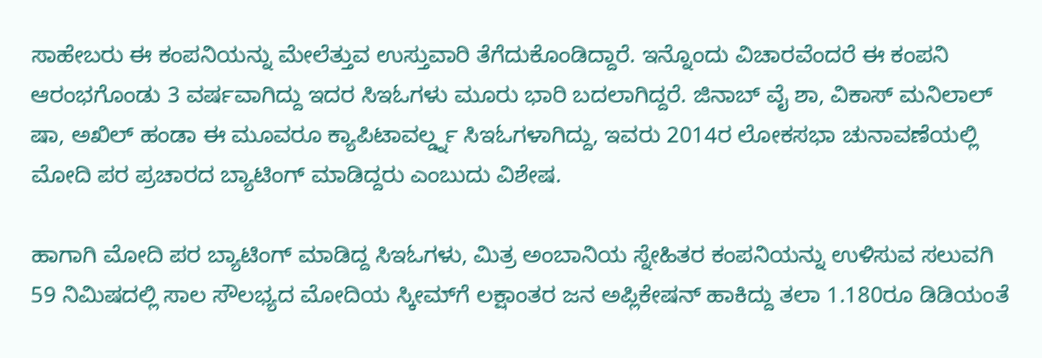ಸಾಹೇಬರು ಈ ಕಂಪನಿಯನ್ನು ಮೇಲೆತ್ತುವ ಉಸ್ತುವಾರಿ ತೆಗೆದುಕೊಂಡಿದ್ದಾರೆ. ಇನ್ನೊಂದು ವಿಚಾರವೆಂದರೆ ಈ ಕಂಪನಿ ಆರಂಭಗೊಂಡು 3 ವರ್ಷವಾಗಿದ್ದು ಇದರ ಸಿಇಓಗಳು ಮೂರು ಭಾರಿ ಬದಲಾಗಿದ್ದರೆ. ಜಿನಾಬ್ ವೈ ಶಾ, ವಿಕಾಸ್ ಮನಿಲಾಲ್ ಷಾ, ಅಖಿಲ್ ಹಂಡಾ ಈ ಮೂವರೂ ಕ್ಯಾಪಿಟಾವರ್ಲ್ಡ್ನ ಸಿಇಓಗಳಾಗಿದ್ದು, ಇವರು 2014ರ ಲೋಕಸಭಾ ಚುನಾವಣೆಯಲ್ಲಿ ಮೋದಿ ಪರ ಪ್ರಚಾರದ ಬ್ಯಾಟಿಂಗ್ ಮಾಡಿದ್ದರು ಎಂಬುದು ವಿಶೇಷ.

ಹಾಗಾಗಿ ಮೋದಿ ಪರ ಬ್ಯಾಟಿಂಗ್ ಮಾಡಿದ್ದ ಸಿಇಓಗಳು, ಮಿತ್ರ ಅಂಬಾನಿಯ ಸ್ನೇಹಿತರ ಕಂಪನಿಯನ್ನು ಉಳಿಸುವ ಸಲುವಗಿ 59 ನಿಮಿಷದಲ್ಲಿ ಸಾಲ ಸೌಲಭ್ಯದ ಮೋದಿಯ ಸ್ಕೀಮ್‌ಗೆ ಲಕ್ಷಾಂತರ ಜನ ಅಪ್ಲಿಕೇಷನ್ ಹಾಕಿದ್ದು ತಲಾ 1.180ರೂ ಡಿಡಿಯಂತೆ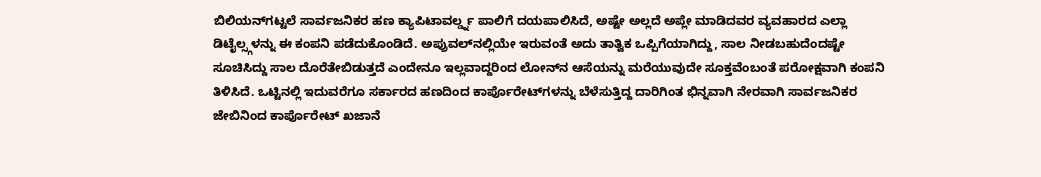ಬಿಲಿಯನ್‌ಗಟ್ಟಲೆ ಸಾರ್ವಜನಿಕರ ಹಣ ಕ್ಯಾಪಿಟಾವರ್ಲ್ಡ್ನ ಪಾಲಿಗೆ ದಯಪಾಲಿಸಿದೆ, ಅಷ್ಟೇ ಅಲ್ಲದೆ ಅಪ್ಲೇ ಮಾಡಿದವರ ವ್ಯವಹಾರದ ಎಲ್ಲಾ ಡಿಟೈಲ್ಸ್ಗಳನ್ನು ಈ ಕಂಪನಿ ಪಡೆದುಕೊಂಡಿದೆ. ಅಪ್ರುವಲ್‌ನಲ್ಲಿಯೇ ಇರುವಂತೆ ಅದು ತಾತ್ವಿಕ ಒಪ್ಪಿಗೆಯಾಗಿದ್ದು, ಸಾಲ ನೀಡಬಹುದೆಂದಷ್ಟೇ ಸೂಚಿಸಿದ್ದು ಸಾಲ ದೊರೆತೇಬಿಡುತ್ತದೆ ಎಂದೇನೂ ಇಲ್ಲವಾದ್ದರಿಂದ ಲೋನ್‌ನ ಆಸೆಯನ್ನು ಮರೆಯುವುದೇ ಸೂಕ್ತವೆಂಬಂತೆ ಪರೋಕ್ಷವಾಗಿ ಕಂಪನಿ ತಿಳಿಸಿದೆ. ಒಟ್ಟಿನಲ್ಲಿ ಇದುವರೆಗೂ ಸರ್ಕಾರದ ಹಣದಿಂದ ಕಾರ್ಪೊರೇಟ್‌ಗಳನ್ನು ಬೆಳೆಸುತ್ತಿದ್ದ ದಾರಿಗಿಂತ ಭಿನ್ನವಾಗಿ ನೇರವಾಗಿ ಸಾರ್ವಜನಿಕರ ಜೇಬಿನಿಂದ ಕಾರ್ಪೊರೇಟ್ ಖಜಾನೆ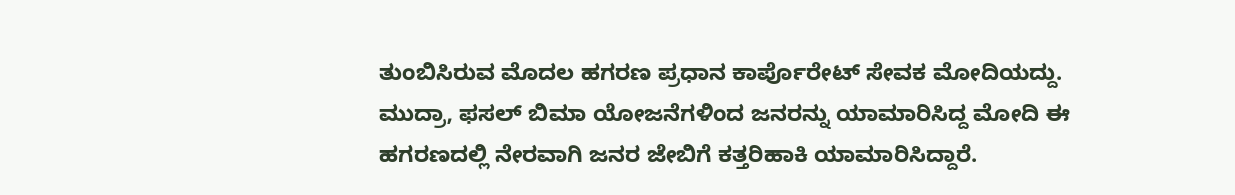ತುಂಬಿಸಿರುವ ಮೊದಲ ಹಗರಣ ಪ್ರಧಾನ ಕಾರ್ಪೊರೇಟ್ ಸೇವಕ ಮೋದಿಯದ್ದು. ಮುದ್ರಾ, ಫಸಲ್ ಬಿಮಾ ಯೋಜನೆಗಳಿಂದ ಜನರನ್ನು ಯಾಮಾರಿಸಿದ್ದ ಮೋದಿ ಈ ಹಗರಣದಲ್ಲಿ ನೇರವಾಗಿ ಜನರ ಜೇಬಿಗೆ ಕತ್ತರಿಹಾಕಿ ಯಾಮಾರಿಸಿದ್ದಾರೆ.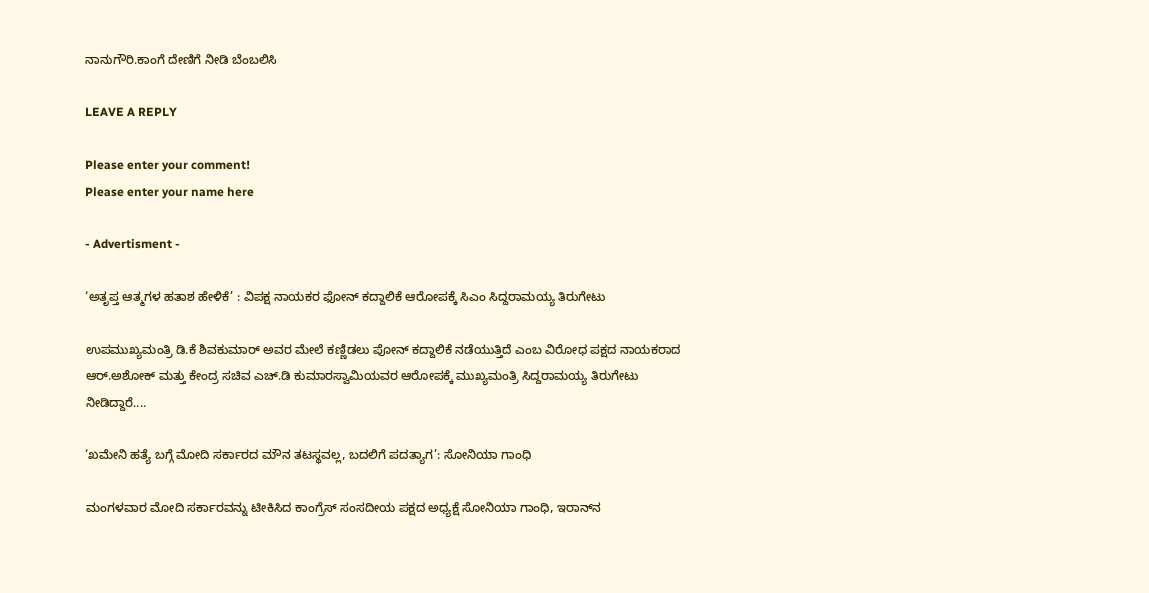ನಾನುಗೌರಿ.ಕಾಂಗೆ ದೇಣಿಗೆ ನೀಡಿ ಬೆಂಬಲಿಸಿ

LEAVE A REPLY

Please enter your comment!
Please enter your name here

- Advertisment -

‘ಅತೃಪ್ತ ಆತ್ಮಗಳ ಹತಾಶ ಹೇಳಿಕೆ’ : ವಿಪಕ್ಷ ನಾಯಕರ ಫೋನ್ ಕದ್ದಾಲಿಕೆ ಆರೋಪಕ್ಕೆ ಸಿಎಂ ಸಿದ್ದರಾಮಯ್ಯ ತಿರುಗೇಟು

ಉಪಮುಖ್ಯಮಂತ್ರಿ ಡಿ.ಕೆ ಶಿವಕುಮಾರ್ ಅವರ ಮೇಲೆ ಕಣ್ಣಿಡಲು ಪೋನ್ ಕದ್ದಾಲಿಕೆ ನಡೆಯುತ್ತಿದೆ ಎಂಬ ವಿರೋಧ ಪಕ್ಷದ ನಾಯಕರಾದ ಆರ್.ಅಶೋಕ್ ಮತ್ತು ಕೇಂದ್ರ ಸಚಿವ ಎಚ್.ಡಿ ಕುಮಾರಸ್ವಾಮಿಯವರ ಆರೋಪಕ್ಕೆ ಮುಖ್ಯಮಂತ್ರಿ ಸಿದ್ದರಾಮಯ್ಯ ತಿರುಗೇಟು ನೀಡಿದ್ದಾರೆ....

‘ಖಮೇನಿ ಹತ್ಯೆ ಬಗ್ಗೆ ಮೋದಿ ಸರ್ಕಾರದ ಮೌನ ತಟಸ್ಥವಲ್ಲ, ಬದಲಿಗೆ ಪದತ್ಯಾಗ’: ಸೋನಿಯಾ ಗಾಂಧಿ

ಮಂಗಳವಾರ ಮೋದಿ ಸರ್ಕಾರವನ್ನು ಟೀಕಿಸಿದ ಕಾಂಗ್ರೆಸ್ ಸಂಸದೀಯ ಪಕ್ಷದ ಅಧ್ಯಕ್ಷೆ ಸೋನಿಯಾ ಗಾಂಧಿ, ಇರಾನ್‌ನ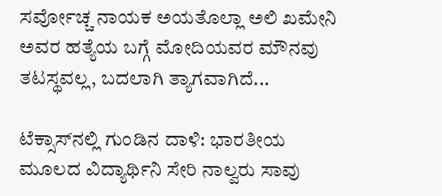ಸರ್ವೋಚ್ಚ ನಾಯಕ ಅಯತೊಲ್ಲಾ ಅಲಿ ಖಮೇನಿ ಅವರ ಹತ್ಯೆಯ ಬಗ್ಗೆ ಮೋದಿಯವರ ಮೌನವು ತಟಸ್ಥವಲ್ಲ, ಬದಲಾಗಿ ತ್ಯಾಗವಾಗಿದೆ...

ಟೆಕ್ಸಾಸ್‌ನಲ್ಲಿ ಗುಂಡಿನ ದಾಳಿ: ಭಾರತೀಯ ಮೂಲದ ವಿದ್ಯಾರ್ಥಿನಿ ಸೇರಿ ನಾಲ್ವರು ಸಾವು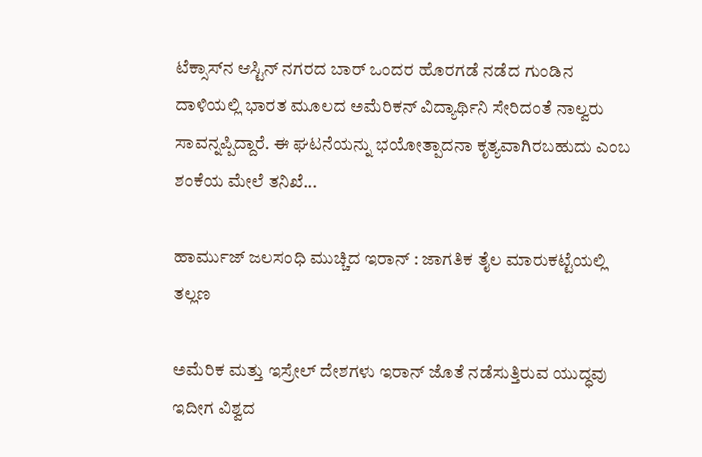ಟೆಕ್ಸಾಸ್‌ನ ಆಸ್ಟಿನ್ ನಗರದ ಬಾರ್ ಒಂದರ ಹೊರಗಡೆ ನಡೆದ ಗುಂಡಿನ ದಾಳಿಯಲ್ಲಿ ಭಾರತ ಮೂಲದ ಅಮೆರಿಕನ್ ವಿದ್ಯಾರ್ಥಿನಿ ಸೇರಿದಂತೆ ನಾಲ್ವರು ಸಾವನ್ನಪ್ಪಿದ್ದಾರೆ. ಈ ಘಟನೆಯನ್ನು ಭಯೋತ್ಪಾದನಾ ಕೃತ್ಯವಾಗಿರಬಹುದು ಎಂಬ ಶಂಕೆಯ ಮೇಲೆ ತನಿಖೆ...

ಹಾರ್ಮುಜ್ ಜಲಸಂಧಿ ಮುಚ್ಚಿದ ಇರಾನ್ : ಜಾಗತಿಕ ತೈಲ ಮಾರುಕಟ್ಟೆಯಲ್ಲಿ ತಲ್ಲಣ

ಅಮೆರಿಕ ಮತ್ತು ಇಸ್ರೇಲ್ ದೇಶಗಳು ಇರಾನ್ ಜೊತೆ ನಡೆಸುತ್ತಿರುವ ಯುದ್ಧವು ಇದೀಗ ವಿಶ್ವದ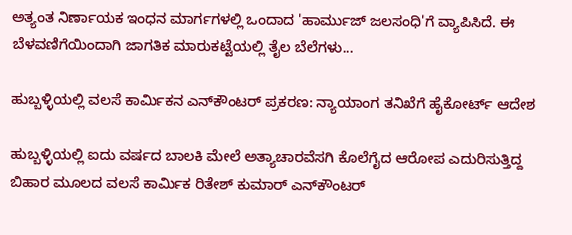ಅತ್ಯಂತ ನಿರ್ಣಾಯಕ ಇಂಧನ ಮಾರ್ಗಗಳಲ್ಲಿ ಒಂದಾದ 'ಹಾರ್ಮುಜ್ ಜಲಸಂಧಿ'ಗೆ ವ್ಯಾಪಿಸಿದೆ. ಈ ಬೆಳವಣಿಗೆಯಿಂದಾಗಿ ಜಾಗತಿಕ ಮಾರುಕಟ್ಟೆಯಲ್ಲಿ ತೈಲ ಬೆಲೆಗಳು...

ಹುಬ್ಬಳ್ಳಿಯಲ್ಲಿ ವಲಸೆ ಕಾರ್ಮಿಕನ ಎನ್‌ಕೌಂಟರ್ ಪ್ರಕರಣ: ನ್ಯಾಯಾಂಗ ತನಿಖೆಗೆ ಹೈಕೋರ್ಟ್ ಆದೇಶ

ಹುಬ್ಬಳ್ಳಿಯಲ್ಲಿ ಐದು ವರ್ಷದ ಬಾಲಕಿ ಮೇಲೆ ಅತ್ಯಾಚಾರವೆಸಗಿ ಕೊಲೆಗೈದ ಆರೋಪ ಎದುರಿಸುತ್ತಿದ್ದ ಬಿಹಾರ ಮೂಲದ ವಲಸೆ ಕಾರ್ಮಿಕ ರಿತೇಶ್ ಕುಮಾರ್ ಎನ್‌ಕೌಂಟರ್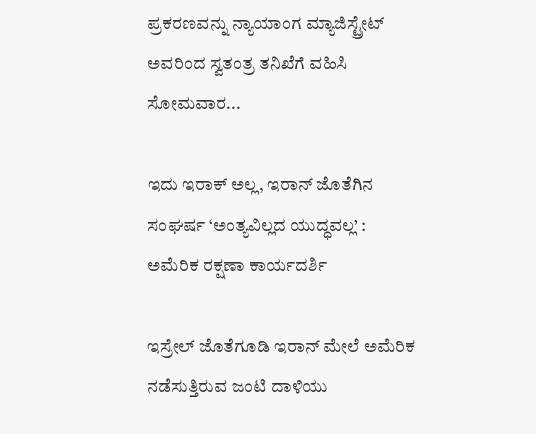ಪ್ರಕರಣವನ್ನು ನ್ಯಾಯಾಂಗ ಮ್ಯಾಜಿಸ್ಟ್ರೇಟ್ ಅವರಿಂದ ಸ್ವತಂತ್ರ ತನಿಖೆಗೆ ವಹಿಸಿ ಸೋಮವಾರ...

ಇದು ಇರಾಕ್ ಅಲ್ಲ, ಇರಾನ್ ಜೊತೆಗಿನ ಸಂಘರ್ಷ ‘ಅಂತ್ಯವಿಲ್ಲದ ಯುದ್ಧವಲ್ಲ’ : ಅಮೆರಿಕ ರಕ್ಷಣಾ ಕಾರ್ಯದರ್ಶಿ

ಇಸ್ರೇಲ್ ಜೊತೆಗೂಡಿ ಇರಾನ್ ಮೇಲೆ ಅಮೆರಿಕ ನಡೆಸುತ್ತಿರುವ ಜಂಟಿ ದಾಳಿಯು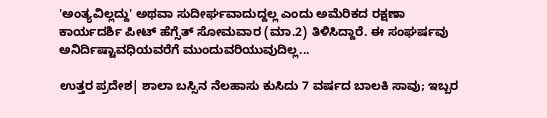'ಅಂತ್ಯವಿಲ್ಲದ್ದು' ಅಥವಾ ಸುದೀರ್ಘವಾದುದ್ದಲ್ಲ ಎಂದು ಅಮೆರಿಕದ ರಕ್ಷಣಾ ಕಾರ್ಯದರ್ಶಿ ಪೀಟ್ ಹೆಗ್ಸೆತ್ ಸೋಮವಾರ (ಮಾ.2) ತಿಳಿಸಿದ್ದಾರೆ. ಈ ಸಂಘರ್ಷವು ಅನಿರ್ದಿಷ್ಟಾವಧಿಯವರೆಗೆ ಮುಂದುವರಿಯುವುದಿಲ್ಲ...

ಉತ್ತರ ಪ್ರದೇಶ| ಶಾಲಾ ಬಸ್ಸಿನ ನೆಲಹಾಸು ಕುಸಿದು 7 ವರ್ಷದ ಬಾಲಕಿ ಸಾವು; ಇಬ್ಬರ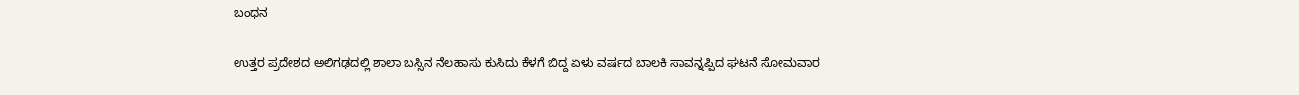ಬಂಧನ

ಉತ್ತರ ಪ್ರದೇಶದ ಅಲಿಗಢದಲ್ಲಿ ಶಾಲಾ ಬಸ್ಸಿನ ನೆಲಹಾಸು ಕುಸಿದು ಕೆಳಗೆ ಬಿದ್ದ ಏಳು ವರ್ಷದ ಬಾಲಕಿ ಸಾವನ್ನಪ್ಪಿದ ಘಟನೆ ಸೋಮವಾರ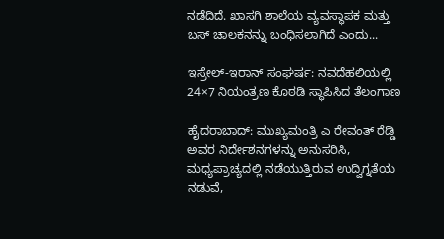ನಡೆದಿದೆ. ಖಾಸಗಿ ಶಾಲೆಯ ವ್ಯವಸ್ಥಾಪಕ ಮತ್ತು ಬಸ್ ಚಾಲಕನನ್ನು ಬಂಧಿಸಲಾಗಿದೆ ಎಂದು...

ಇಸ್ರೇಲ್-ಇರಾನ್ ಸಂಘರ್ಷ: ನವದೆಹಲಿಯಲ್ಲಿ 24×7 ನಿಯಂತ್ರಣ ಕೊಠಡಿ ಸ್ಥಾಪಿಸಿದ ತೆಲಂಗಾಣ

ಹೈದರಾಬಾದ್: ಮುಖ್ಯಮಂತ್ರಿ ಎ ರೇವಂತ್ ರೆಡ್ಡಿ ಅವರ ನಿರ್ದೇಶನಗಳನ್ನು ಅನುಸರಿಸಿ, ಮಧ್ಯಪ್ರಾಚ್ಯದಲ್ಲಿ ನಡೆಯುತ್ತಿರುವ ಉದ್ವಿಗ್ನತೆಯ ನಡುವೆ,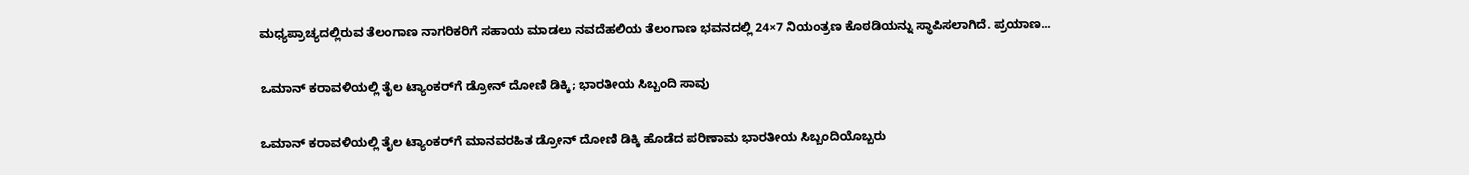ಮಧ್ಯಪ್ರಾಚ್ಯದಲ್ಲಿರುವ ತೆಲಂಗಾಣ ನಾಗರಿಕರಿಗೆ ಸಹಾಯ ಮಾಡಲು ನವದೆಹಲಿಯ ತೆಲಂಗಾಣ ಭವನದಲ್ಲಿ 24×7 ನಿಯಂತ್ರಣ ಕೊಠಡಿಯನ್ನು ಸ್ಥಾಪಿಸಲಾಗಿದೆ. ಪ್ರಯಾಣ...

ಒಮಾನ್ ಕರಾವಳಿಯಲ್ಲಿ ತೈಲ ಟ್ಯಾಂಕರ್‌ಗೆ ಡ್ರೋನ್ ದೋಣಿ ಡಿಕ್ಕಿ; ಭಾರತೀಯ ಸಿಬ್ಬಂದಿ ಸಾವು

ಒಮಾನ್ ಕರಾವಳಿಯಲ್ಲಿ ತೈಲ ಟ್ಯಾಂಕರ್‌ಗೆ ಮಾನವರಹಿತ ಡ್ರೋನ್ ದೋಣಿ ಡಿಕ್ಕಿ ಹೊಡೆದ ಪರಿಣಾಮ ಭಾರತೀಯ ಸಿಬ್ಬಂದಿಯೊಬ್ಬರು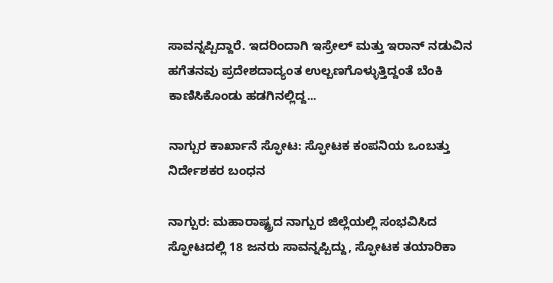ಸಾವನ್ನಪ್ಪಿದ್ದಾರೆ. ಇದರಿಂದಾಗಿ ಇಸ್ರೇಲ್ ಮತ್ತು ಇರಾನ್ ನಡುವಿನ ಹಗೆತನವು ಪ್ರದೇಶದಾದ್ಯಂತ ಉಲ್ಬಣಗೊಳ್ಳುತ್ತಿದ್ದಂತೆ ಬೆಂಕಿ ಕಾಣಿಸಿಕೊಂಡು ಹಡಗಿನಲ್ಲಿದ್ದ...

ನಾಗ್ಪುರ ಕಾರ್ಖಾನೆ ಸ್ಫೋಟ: ಸ್ಫೋಟಕ ಕಂಪನಿಯ ಒಂಬತ್ತು ನಿರ್ದೇಶಕರ ಬಂಧನ

ನಾಗ್ಪುರ: ಮಹಾರಾಷ್ಟ್ರದ ನಾಗ್ಪುರ ಜಿಲ್ಲೆಯಲ್ಲಿ ಸಂಭವಿಸಿದ ಸ್ಫೋಟದಲ್ಲಿ 18 ಜನರು ಸಾವನ್ನಪ್ಪಿದ್ದು, ಸ್ಫೋಟಕ ತಯಾರಿಕಾ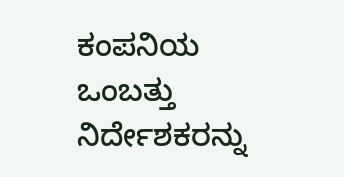ಕಂಪನಿಯ ಒಂಬತ್ತು ನಿರ್ದೇಶಕರನ್ನು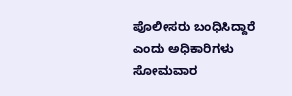ಪೊಲೀಸರು ಬಂಧಿಸಿದ್ದಾರೆ ಎಂದು ಅಧಿಕಾರಿಗಳು ಸೋಮವಾರ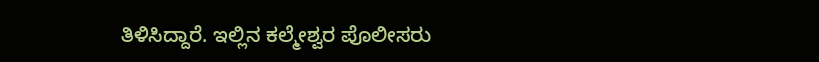ತಿಳಿಸಿದ್ದಾರೆ. ಇಲ್ಲಿನ ಕಲ್ಮೇಶ್ವರ ಪೊಲೀಸರು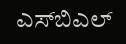ಎಸ್‌ಬಿಎಲ್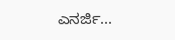ಎನರ್ಜಿ...